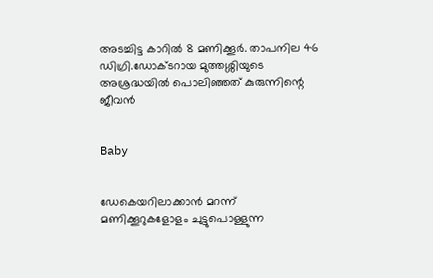അടച്ചിട്ട കാറില്‍ 8 മണിക്കൂര്‍. താപനില 46 ഡിഗ്രി.ഡോക്ടറായ മുത്തശ്ശിയുടെ അശ്രദ്ധയില്‍ പൊലിഞ്ഞത് കുരുന്നിന്റെ ജീവന്‍


Baby


ഡേകെയറിലാക്കാന്‍ മറന്ന് മണിക്കൂറുകളോളം ചുട്ടുപൊള്ളുന്ന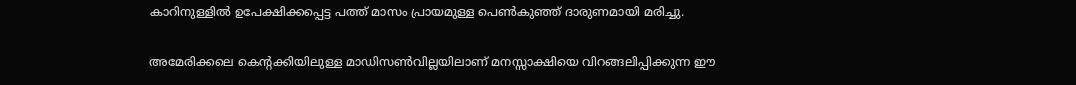കാറിനുള്ളില്‍ ഉപേക്ഷിക്കപ്പെട്ട പത്ത് മാസം പ്രായമുള്ള പെണ്‍കുഞ്ഞ് ദാരുണമായി മരിച്ചു.

അമേരിക്കലെ കെന്റക്കിയിലുള്ള മാഡിസണ്‍വില്ലയിലാണ് മനസ്സാക്ഷിയെ വിറങ്ങലിപ്പിക്കുന്ന ഈ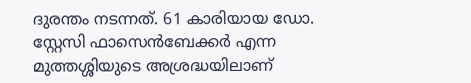ദുരന്തം നടന്നത്. 61 കാരിയായ ഡോ. സ്റ്റേസി ഫാസെന്‍ബേക്കര്‍ എന്ന മുത്തശ്ശിയുടെ അശ്രദ്ധയിലാണ്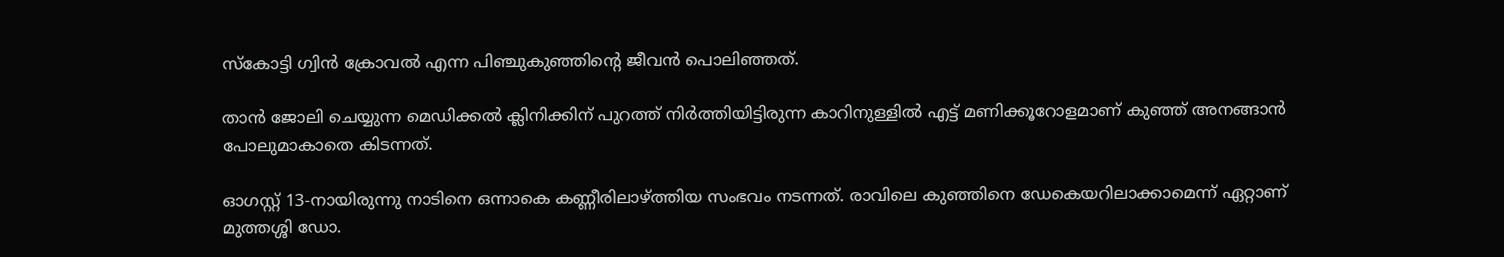സ്‌കോട്ടി ഗ്വിന്‍ ക്രോവല്‍ എന്ന പിഞ്ചുകുഞ്ഞിന്റെ ജീവന്‍ പൊലിഞ്ഞത്.

താന്‍ ജോലി ചെയ്യുന്ന മെഡിക്കല്‍ ക്ലിനിക്കിന് പുറത്ത് നിര്‍ത്തിയിട്ടിരുന്ന കാറിനുള്ളില്‍ എട്ട് മണിക്കൂറോളമാണ് കുഞ്ഞ് അനങ്ങാന്‍ പോലുമാകാതെ കിടന്നത്.

ഓഗസ്റ്റ് 13-നായിരുന്നു നാടിനെ ഒന്നാകെ കണ്ണീരിലാഴ്ത്തിയ സംഭവം നടന്നത്. രാവിലെ കുഞ്ഞിനെ ഡേകെയറിലാക്കാമെന്ന് ഏറ്റാണ് മുത്തശ്ശി ഡോ.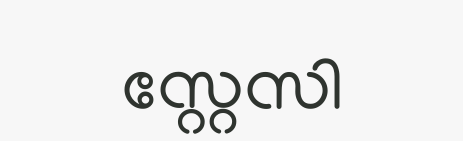സ്റ്റേസി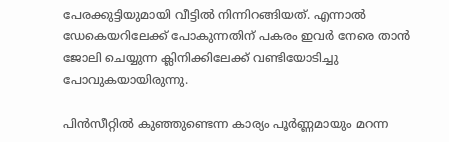പേരക്കുട്ടിയുമായി വീട്ടില്‍ നിന്നിറങ്ങിയത്. എന്നാല്‍ ഡേകെയറിലേക്ക് പോകുന്നതിന് പകരം ഇവര്‍ നേരെ താന്‍ ജോലി ചെയ്യുന്ന ക്ലിനിക്കിലേക്ക് വണ്ടിയോടിച്ചു പോവുകയായിരുന്നു.

പിന്‍സീറ്റില്‍ കുഞ്ഞുണ്ടെന്ന കാര്യം പൂര്‍ണ്ണമായും മറന്ന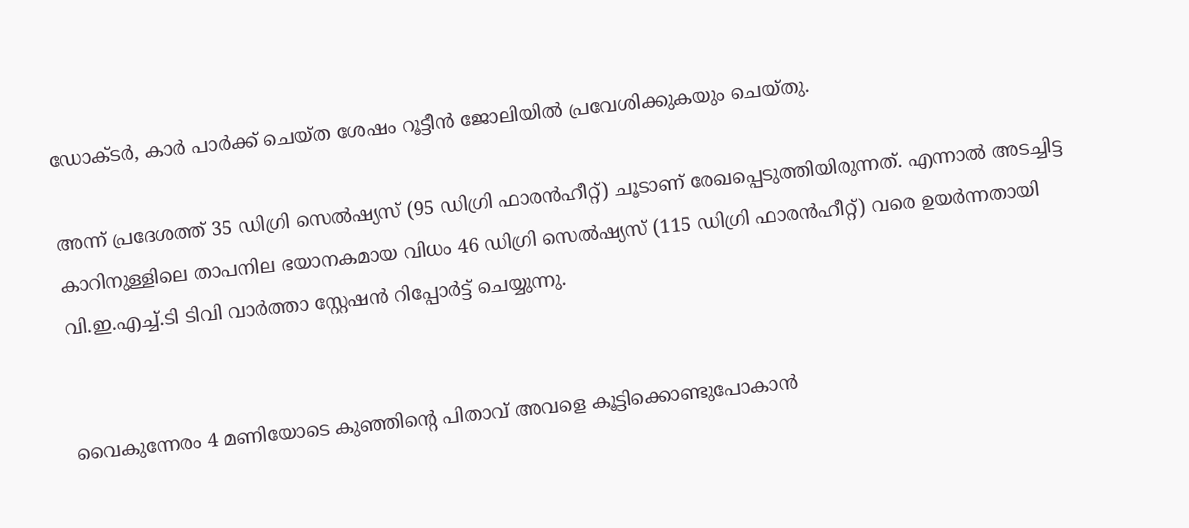ഡോക്ടര്‍, കാര്‍ പാര്‍ക്ക് ചെയ്ത ശേഷം റൂട്ടീന്‍ ജോലിയില്‍ പ്രവേശിക്കുകയും ചെയ്തു.

അന്ന് പ്രദേശത്ത് 35 ഡിഗ്രി സെല്‍ഷ്യസ് (95 ഡിഗ്രി ഫാരന്‍ഹീറ്റ്) ചൂടാണ് രേഖപ്പെടുത്തിയിരുന്നത്. എന്നാല്‍ അടച്ചിട്ട കാറിനുള്ളിലെ താപനില ഭയാനകമായ വിധം 46 ഡിഗ്രി സെല്‍ഷ്യസ് (115 ഡിഗ്രി ഫാരന്‍ഹീറ്റ്) വരെ ഉയര്‍ന്നതായി വി.ഇ.എച്ച്.ടി ടിവി വാര്‍ത്താ സ്റ്റേഷന്‍ റിപ്പോര്‍ട്ട് ചെയ്യുന്നു.


വൈകുന്നേരം 4 മണിയോടെ കുഞ്ഞിന്റെ പിതാവ് അവളെ കൂട്ടിക്കൊണ്ടുപോകാന്‍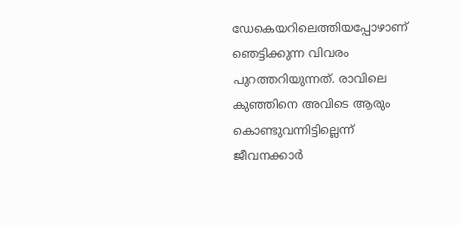ഡേകെയറിലെത്തിയപ്പോഴാണ് ഞെട്ടിക്കുന്ന വിവരം പുറത്തറിയുന്നത്. രാവിലെ കുഞ്ഞിനെ അവിടെ ആരും കൊണ്ടുവന്നിട്ടില്ലെന്ന് ജീവനക്കാര്‍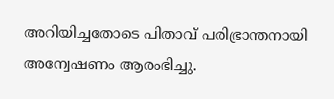അറിയിച്ചതോടെ പിതാവ് പരിഭ്രാന്തനായി അന്വേഷണം ആരംഭിച്ചു.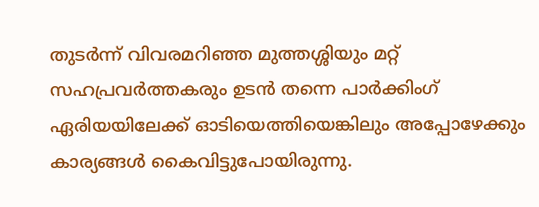തുടര്‍ന്ന് വിവരമറിഞ്ഞ മുത്തശ്ശിയും മറ്റ് സഹപ്രവര്‍ത്തകരും ഉടന്‍ തന്നെ പാര്‍ക്കിംഗ് ഏരിയയിലേക്ക് ഓടിയെത്തിയെങ്കിലും അപ്പോഴേക്കും കാര്യങ്ങള്‍ കൈവിട്ടുപോയിരുന്നു.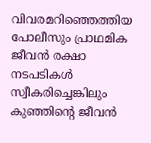വിവരമറിഞ്ഞെത്തിയ പോലീസും പ്രാഥമിക ജീവന്‍ രക്ഷാ നടപടികള്‍ സ്വീകരിച്ചെങ്കിലും കുഞ്ഞിന്റെ ജീവന്‍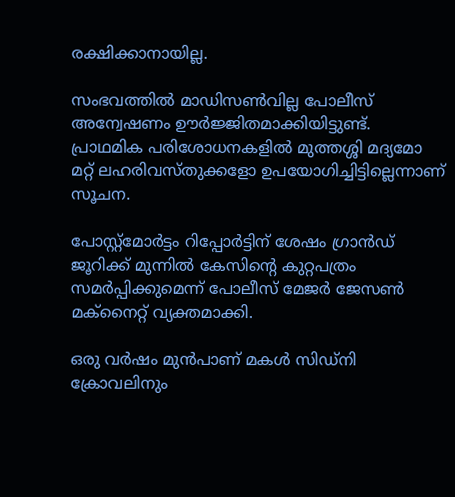രക്ഷിക്കാനായില്ല.

സംഭവത്തില്‍ മാഡിസണ്‍വില്ല പോലീസ് അന്വേഷണം ഊര്‍ജ്ജിതമാക്കിയിട്ടുണ്ട്. പ്രാഥമിക പരിശോധനകളില്‍ മുത്തശ്ശി മദ്യമോ മറ്റ് ലഹരിവസ്തുക്കളോ ഉപയോഗിച്ചിട്ടില്ലെന്നാണ് സൂചന.

പോസ്റ്റ്മോര്‍ട്ടം റിപ്പോര്‍ട്ടിന് ശേഷം ഗ്രാന്‍ഡ് ജൂറിക്ക് മുന്നില്‍ കേസിന്റെ കുറ്റപത്രം സമര്‍പ്പിക്കുമെന്ന് പോലീസ് മേജര്‍ ജേസണ്‍ മക്‌നൈറ്റ് വ്യക്തമാക്കി.

ഒരു വര്‍ഷം മുന്‍പാണ് മകള്‍ സിഡ്നി ക്രോവലിനും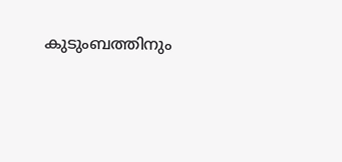കുടുംബത്തിനും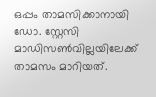ഒപ്പം താമസിക്കാനായി ഡോ. സ്റ്റേസി മാഡിസണ്‍വില്ലയിലേക്ക് താമസം മാറിയത്.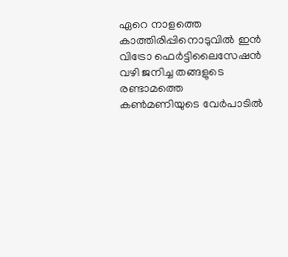ഏറെ നാളത്തെ കാത്തിരിപ്പിനൊടുവില്‍ ഇന്‍ വിട്രോ ഫെര്‍ട്ടിലൈസേഷന്‍ വഴി ജനിച്ച തങ്ങളുടെ രണ്ടാമത്തെ കണ്‍മണിയുടെ വേര്‍പാടില്‍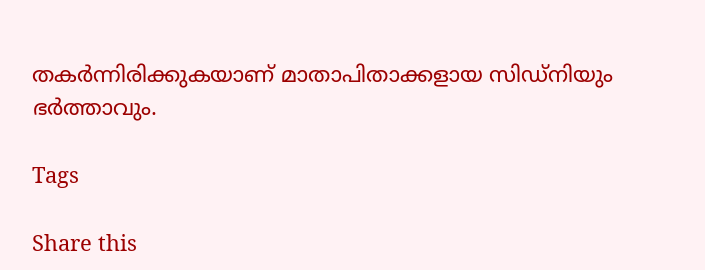തകര്‍ന്നിരിക്കുകയാണ് മാതാപിതാക്കളായ സിഡ്നിയും ഭര്‍ത്താവും.

Tags

Share this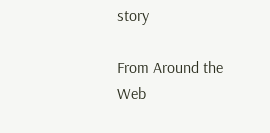story

From Around the Web